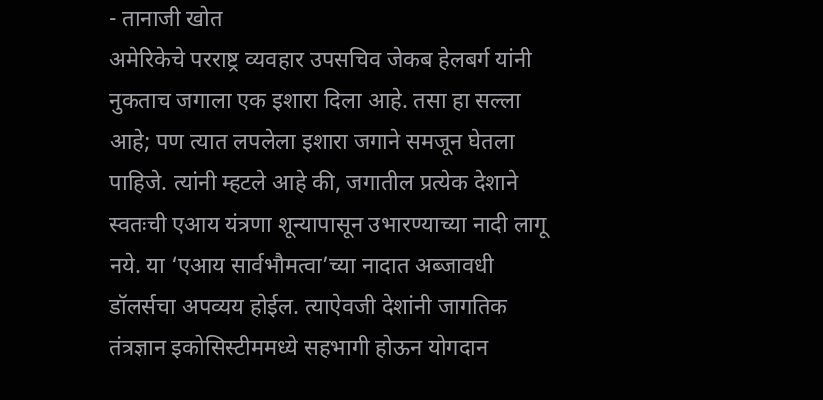- तानाजी खोत
अमेरिकेचे परराष्ट्र व्यवहार उपसचिव जेकब हेलबर्ग यांनी नुकताच जगाला एक इशारा दिला आहे. तसा हा सल्ला आहे; पण त्यात लपलेला इशारा जगाने समजून घेतला पाहिजे. त्यांनी म्हटले आहे की, जगातील प्रत्येक देशाने स्वतःची एआय यंत्रणा शून्यापासून उभारण्याच्या नादी लागू नये. या ‘एआय सार्वभौमत्वा’च्या नादात अब्जावधी डॉलर्सचा अपव्यय होईल. त्याऐवजी देशांनी जागतिक तंत्रज्ञान इकोसिस्टीममध्ये सहभागी होऊन योगदान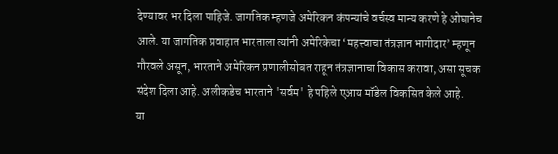देण्यावर भर दिला पाहिजे. जागतिक म्हणजे अमेरिकन कंपन्यांचे वर्चस्व मान्य करणे हे ओघानेच आले. या जागतिक प्रवाहात भारताला त्यांनी अमेरिकेचा ‘महत्त्वाचा तंत्रज्ञान भागीदार’ म्हणून गौरवले असून, भारताने अमेरिकन प्रणालीसोबत राहून तंत्रज्ञानाचा विकास करावा, असा सूचक संदेश दिला आहे. अलीकडेच भारताने 'सर्वम' हे पहिले एआय मॉडेल विकसित केले आहे.
या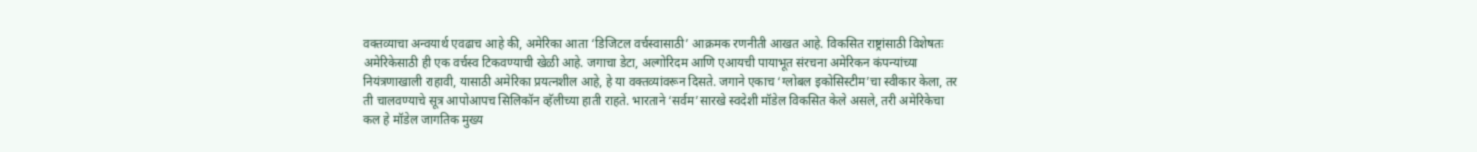वक्तव्याचा अन्वयार्थ एवढाच आहे की, अमेरिका आता ‘डिजिटल वर्चस्वासाठी’ आक्रमक रणनीती आखत आहे. विकसित राष्ट्रांसाठी विशेषतः अमेरिकेसाठी ही एक वर्चस्व टिकवण्याची खेळी आहे. जगाचा डेटा, अल्गोरिदम आणि एआयची पायाभूत संरचना अमेरिकन कंपन्यांच्या नियंत्रणाखाली राहावी, यासाठी अमेरिका प्रयत्नशील आहे, हे या वक्तव्यांवरून दिसते. जगाने एकाच ‘ग्लोबल इकोसिस्टीम’चा स्वीकार केला, तर ती चालवण्याचे सूत्र आपोआपच सिलिकॉन व्हॅलीच्या हाती राहते. भारताने ‘सर्वम’सारखे स्वदेशी मॉडेल विकसित केले असले, तरी अमेरिकेचा कल हे मॉडेल जागतिक मुख्य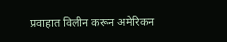प्रवाहात विलीन करून अमेरिकन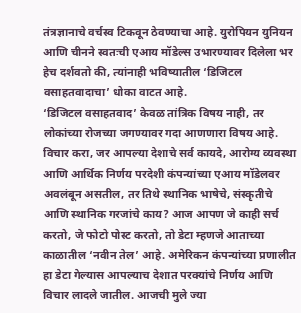तंत्रज्ञानाचे वर्चस्व टिकवून ठेवण्याचा आहे. युरोपियन युनियन आणि चीनने स्वतःची एआय मॉडेल्स उभारण्यावर दिलेला भर हेच दर्शवतो की, त्यांनाही भविष्यातील ‘डिजिटल वसाहतवादाचा’ धोका वाटत आहे.
‘डिजिटल वसाहतवाद’ केवळ तांत्रिक विषय नाही, तर लोकांच्या रोजच्या जगण्यावर गदा आणणारा विषय आहे. विचार करा, जर आपल्या देशाचे सर्व कायदे, आरोग्य व्यवस्था आणि आर्थिक निर्णय परदेशी कंपन्यांच्या एआय मॉडेलवर अवलंबून असतील, तर तिथे स्थानिक भाषेचे, संस्कृतीचे आणि स्थानिक गरजांचे काय? आज आपण जे काही सर्च करतो, जे फोटो पोस्ट करतो, तो डेटा म्हणजे आताच्या काळातील ‘नवीन तेल’ आहे. अमेरिकन कंपन्यांच्या प्रणालीत हा डेटा गेल्यास आपल्याच देशात परक्यांचे निर्णय आणि विचार लादले जातील. आजची मुले ज्या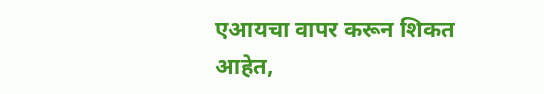एआयचा वापर करून शिकत आहेत,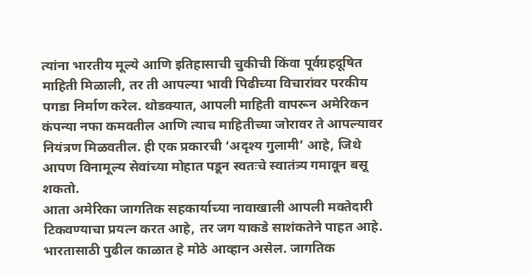त्यांना भारतीय मूल्ये आणि इतिहासाची चुकीची किंवा पूर्वग्रहदूषित माहिती मिळाली, तर ती आपल्या भावी पिढीच्या विचारांवर परकीय पगडा निर्माण करेल. थोडक्यात, आपली माहिती वापरून अमेरिकन कंपन्या नफा कमवतील आणि त्याच माहितीच्या जोरावर ते आपल्यावर नियंत्रण मिळवतील. ही एक प्रकारची ‘अदृश्य गुलामी’ आहे, जिथे आपण विनामूल्य सेवांच्या मोहात पडून स्वतःचे स्वातंत्र्य गमावून बसू शकतो.
आता अमेरिका जागतिक सहकार्याच्या नावाखाली आपली मक्तेदारी टिकवण्याचा प्रयत्न करत आहे, तर जग याकडे साशंकतेने पाहत आहे. भारतासाठी पुढील काळात हे मोठे आव्हान असेल. जागतिक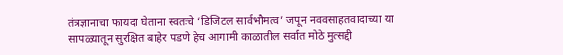तंत्रज्ञानाचा फायदा घेताना स्वतःचे ‘डिजिटल सार्वभौमत्व’ जपून नववसाहतवादाच्या या सापळ्यातून सुरक्षित बाहेर पडणे हेच आगामी काळातील सर्वात मोठे मुत्सद्दी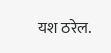यश ठरेल.